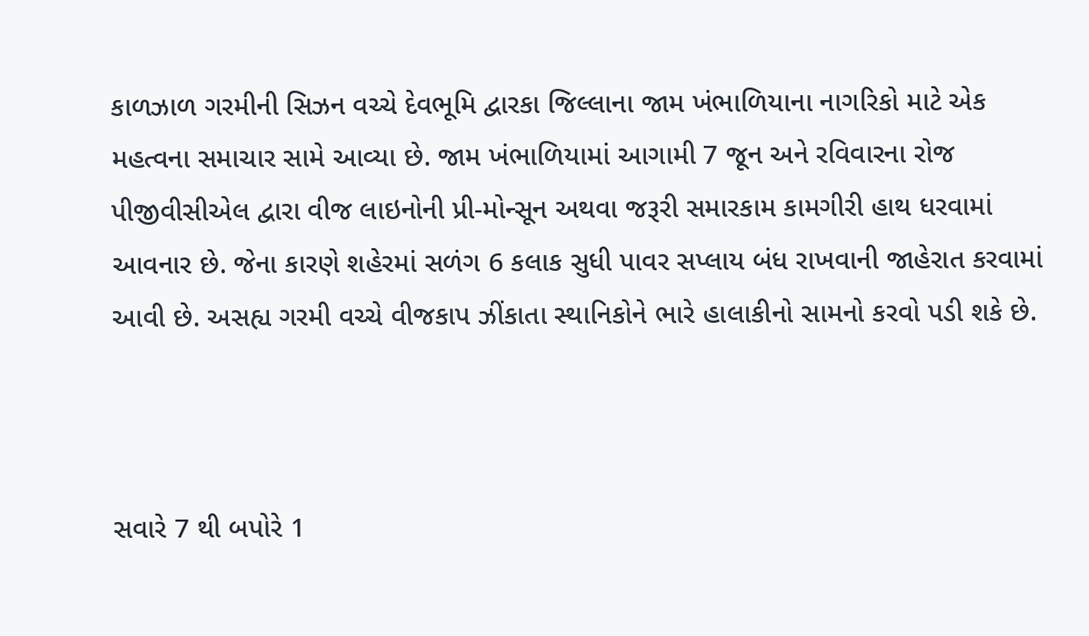કાળઝાળ ગરમીની સિઝન વચ્ચે દેવભૂમિ દ્વારકા જિલ્લાના જામ ખંભાળિયાના નાગરિકો માટે એક મહત્વના સમાચાર સામે આવ્યા છે. જામ ખંભાળિયામાં આગામી 7 જૂન અને રવિવારના રોજ પીજીવીસીએલ દ્વારા વીજ લાઇનોની પ્રી-મોન્સૂન અથવા જરૂરી સમારકામ કામગીરી હાથ ધરવામાં આવનાર છે. જેના કારણે શહેરમાં સળંગ 6 કલાક સુધી પાવર સપ્લાય બંધ રાખવાની જાહેરાત કરવામાં આવી છે. અસહ્ય ગરમી વચ્ચે વીજકાપ ઝીંકાતા સ્થાનિકોને ભારે હાલાકીનો સામનો કરવો પડી શકે છે.



સવારે 7 થી બપોરે 1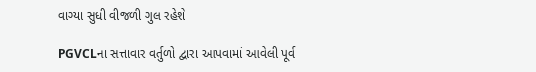વાગ્યા સુધી વીજળી ગુલ રહેશે

PGVCLના સત્તાવાર વર્તુળો દ્વારા આપવામાં આવેલી પૂર્વ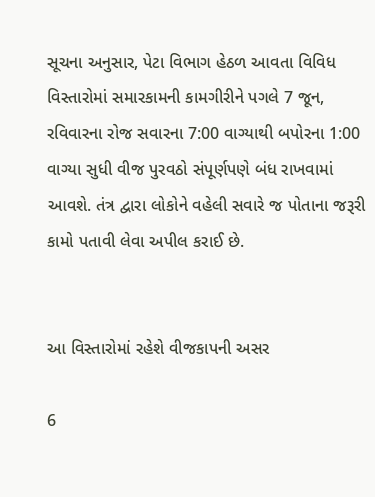સૂચના અનુસાર, પેટા વિભાગ હેઠળ આવતા વિવિધ વિસ્તારોમાં સમારકામની કામગીરીને પગલે 7 જૂન, રવિવારના રોજ સવારના 7:00 વાગ્યાથી બપોરના 1:00 વાગ્યા સુધી વીજ પુરવઠો સંપૂર્ણપણે બંધ રાખવામાં આવશે. તંત્ર દ્વારા લોકોને વહેલી સવારે જ પોતાના જરૂરી કામો પતાવી લેવા અપીલ કરાઈ છે.


આ વિસ્તારોમાં રહેશે વીજકાપની અસર

6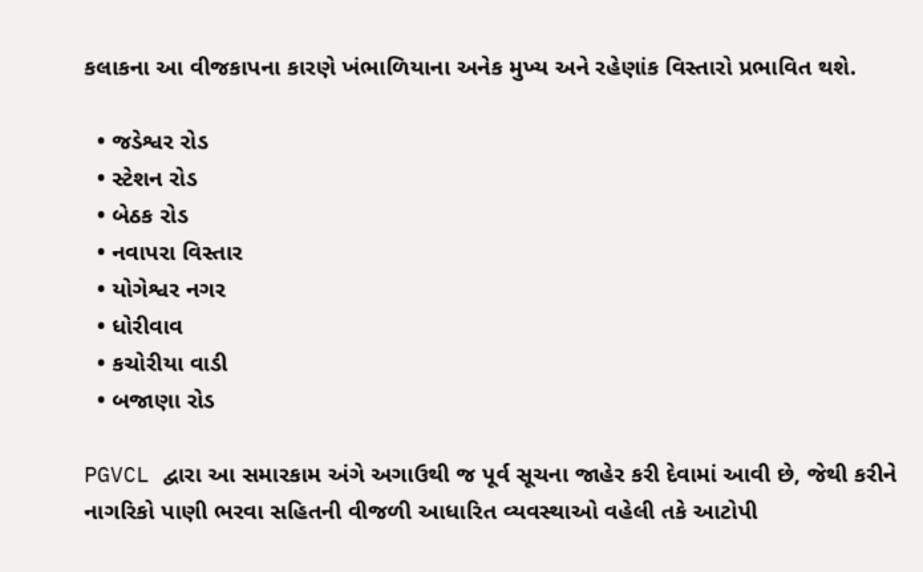કલાકના આ વીજકાપના કારણે ખંભાળિયાના અનેક મુખ્ય અને રહેણાંક વિસ્તારો પ્રભાવિત થશે.

  • જડેશ્વર રોડ
  • સ્ટેશન રોડ
  • બેઠક રોડ
  • નવાપરા વિસ્તાર
  • યોગેશ્વર નગર
  • ધોરીવાવ
  • કચોરીયા વાડી
  • બજાણા રોડ

PGVCL દ્વારા આ સમારકામ અંગે અગાઉથી જ પૂર્વ સૂચના જાહેર કરી દેવામાં આવી છે, જેથી કરીને નાગરિકો પાણી ભરવા સહિતની વીજળી આધારિત વ્યવસ્થાઓ વહેલી તકે આટોપી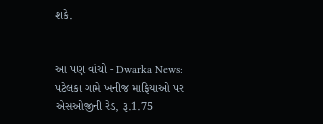શકે.


આ પણ વાંચો - Dwarka News: પટેલકા ગામે ખનીજ માફિયાઓ પર એસઓજીની રેડ, રૂ.1.75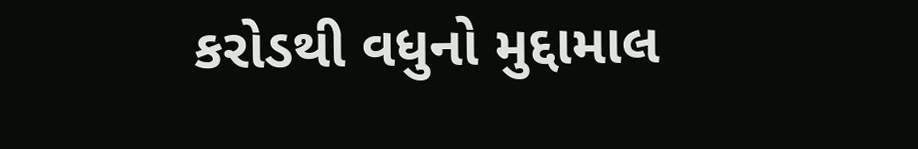કરોડથી વધુનો મુદ્દામાલ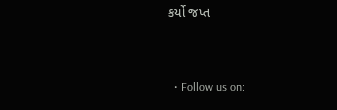કર્યો જપ્ત


  • Follow us on: